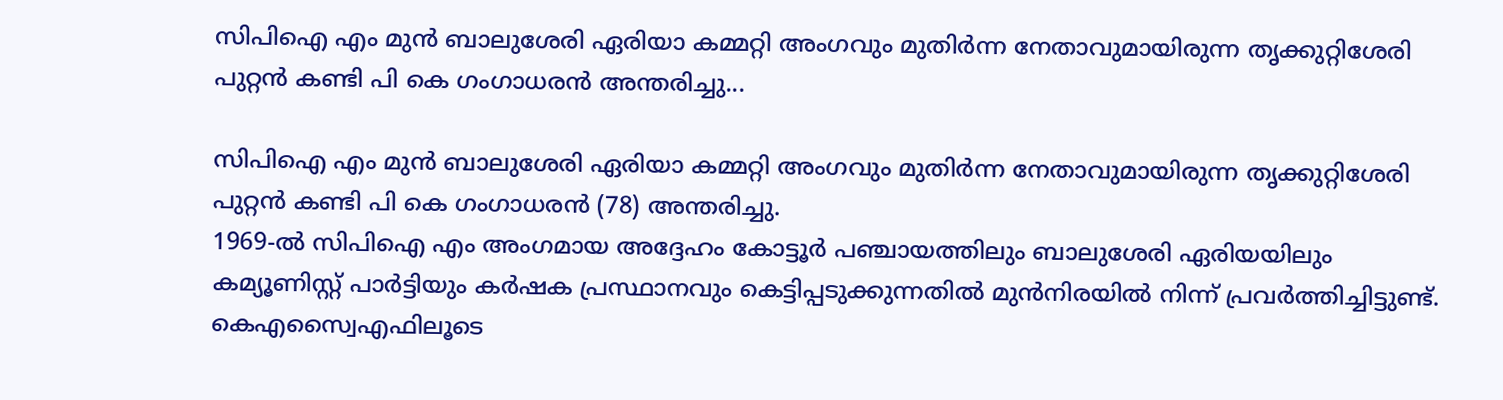സിപിഐ എം മുൻ ബാലുശേരി ഏരിയാ കമ്മറ്റി അംഗവും മുതിർന്ന നേതാവുമായിരുന്ന തൃക്കുറ്റിശേരി പുറ്റൻ കണ്ടി പി കെ ഗംഗാധരൻ അന്തരിച്ചു...

സിപിഐ എം മുൻ ബാലുശേരി ഏരിയാ കമ്മറ്റി അംഗവും മുതിർന്ന നേതാവുമായിരുന്ന തൃക്കുറ്റിശേരി പുറ്റൻ കണ്ടി പി കെ ഗംഗാധരൻ (78) അന്തരിച്ചു.
1969-ൽ സിപിഐ എം അംഗമായ അദ്ദേഹം കോട്ടൂർ പഞ്ചായത്തിലും ബാലുശേരി ഏരിയയിലും കമ്യൂണിസ്റ്റ് പാർട്ടിയും കർഷക പ്രസ്ഥാനവും കെട്ടിപ്പടുക്കുന്നതിൽ മുൻനിരയിൽ നിന്ന് പ്രവർത്തിച്ചിട്ടുണ്ട്. കെഎസ്വൈഎഫിലൂടെ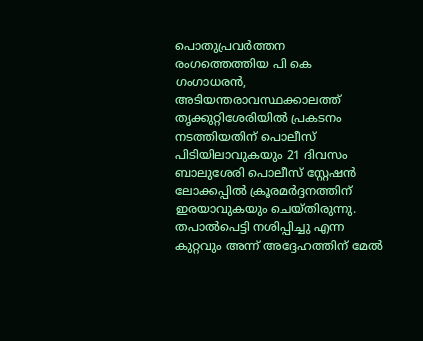പൊതുപ്രവർത്തന രംഗത്തെത്തിയ പി കെ ഗംഗാധരൻ, അടിയന്തരാവസ്ഥക്കാലത്ത് തൃക്കുറ്റിശേരിയിൽ പ്രകടനം നടത്തിയതിന് പൊലീസ് പിടിയിലാവുകയും 21 ദിവസം ബാലുശേരി പൊലീസ് സ്റ്റേഷൻ ലോക്കപ്പിൽ ക്രൂരമർദ്ദനത്തിന് ഇരയാവുകയും ചെയ്തിരുന്നു. തപാൽപെട്ടി നശിപ്പിച്ചു എന്ന കുറ്റവും അന്ന് അദ്ദേഹത്തിന് മേൽ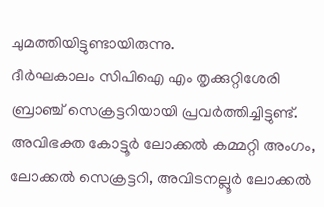ചുമത്തിയിട്ടുണ്ടായിരുന്നു.
ദീർഘകാലം സിപിഐ എം തൃക്കുറ്റിശേരി ബ്രാഞ്ച് സെക്രട്ടറിയായി പ്രവർത്തിച്ചിട്ടുണ്ട്. അവിഭക്ത കോട്ടൂർ ലോക്കൽ കമ്മറ്റി അംഗം, ലോക്കൽ സെക്രട്ടറി, അവിടനല്ലൂർ ലോക്കൽ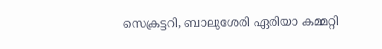സെക്രട്ടറി, ബാലുശേരി ഏരിയാ കമ്മറ്റി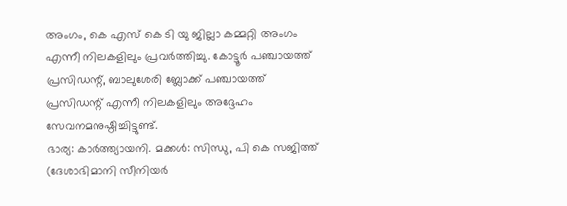അംഗം, കെ എസ് കെ ടി യു ജില്ലാ കമ്മറ്റി അംഗം എന്നീ നിലകളിലും പ്രവർത്തിച്ചു. കോട്ടൂർ പഞ്ചായത്ത് പ്രസിഡന്റ്, ബാലുശേരി ബ്ലോക്ക് പഞ്ചായത്ത് പ്രസിഡന്റ് എന്നീ നിലകളിലും അദ്ദേഹം സേവനമനുഷ്ഠിച്ചിട്ടുണ്ട്.
ഭാര്യ: കാർത്ത്യായനി. മക്കൾ: സിന്ധു, പി കെ സജിത്ത് (ദേശാഭിമാനി സീനിയർ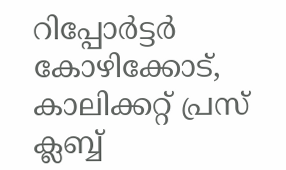റിപ്പോർട്ടർ കോഴിക്കോട്, കാലിക്കറ്റ് പ്രസ് ക്ലബ്ബ്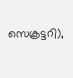സെക്രട്ടറി),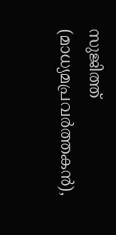സുജിത്ത് (മാധ്യമപ്രവർത്തകൻ),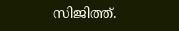സിജിത്ത്.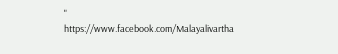"
https://www.facebook.com/Malayalivartha